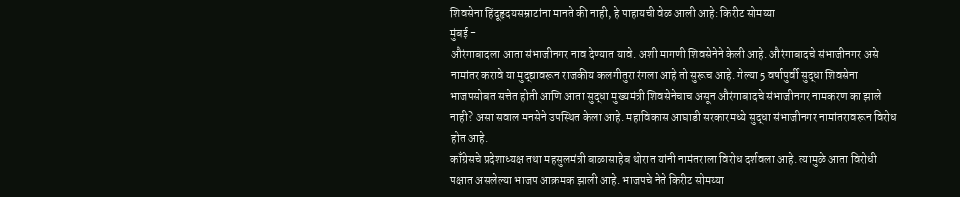शिवसेना हिंदूहृदयसम्राटांना मानते की नाही, हे पाहायची वेळ आली आहे: किरीट सोमय्या
मुंबई -
औरंगाबादला आता संभाजीनगर नाव देण्यात यावे. अशी मागणी शिवसेनेने केली आहे. औरंगाबादचे संभाजीनगर असे नामांतर करावे या मुद्द्यावरून राजकीय कलगीतुरा रंगला आहे तो सुरूच आहे. गेल्या 5 वर्षापुर्वी सुद्धा शिवसेना भाजपसोबत सत्तेत होती आणि आता सुद्धा मुख्यमंत्री शिवसेनेचाच असून औरंगाबादचे संभाजीनगर नामकरण का झाले नाही? असा सवाल मनसेने उपस्थित केला आहे. महाविकास आघाडी सरकारमध्ये सुद्धा संभाजीनगर नामांतरावरून विरोध होत आहे.
काँग्रेसचे प्रदेशाध्यक्ष तथा महसुलमंत्री बाळासाहेब थोरात यांनी नामंतराला विरोध दर्शवला आहे. त्यामुळे आता विरोधी पक्षात असलेल्या भाजप आक्रमक झाली आहे. भाजपचे नेते किरीट सोमय्या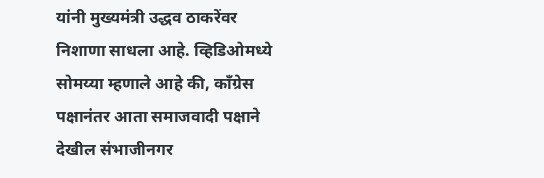यांनी मुख्यमंत्री उद्धव ठाकरेंवर निशाणा साधला आहे. व्हिडिओमध्ये सोमय्या म्हणाले आहे की, काँग्रेस पक्षानंतर आता समाजवादी पक्षाने देखील संभाजीनगर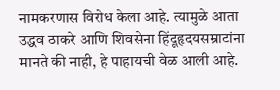नामकरणास विरोध केला आहे. त्यामुळे आता उद्धव ठाकरे आणि शिवसेना हिंदूहृदयसम्राटांना मानते की नाही, हे पाहायची वेळ आली आहे.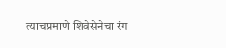त्याचप्रमाणे शिवेसेनेचा रंग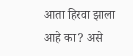आता हिरवा झाला आहे का? असे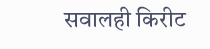सवालही किरीट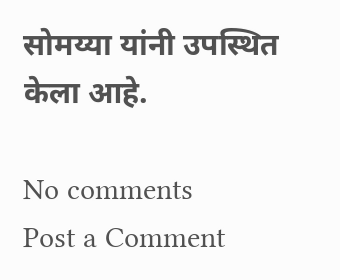सोमय्या यांनी उपस्थित केला आहे.

No comments
Post a Comment